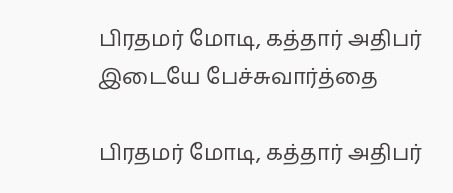பிரதமர் மோடி, கத்தார் அதிபர் இடையே பேச்சுவார்த்தை

பிரதமர் மோடி, கத்தார் அதிபர்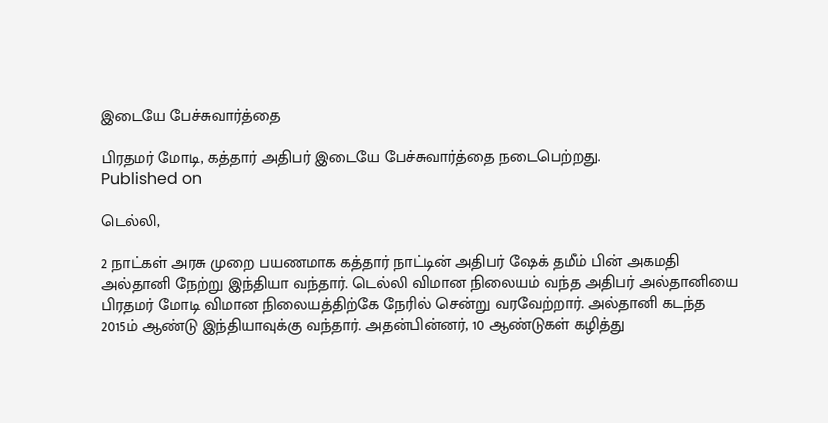இடையே பேச்சுவார்த்தை

பிரதமர் மோடி, கத்தார் அதிபர் இடையே பேச்சுவார்த்தை நடைபெற்றது.
Published on

டெல்லி,

2 நாட்கள் அரசு முறை பயணமாக கத்தார் நாட்டின் அதிபர் ஷேக் தமீம் பின் அகமதி அல்தானி நேற்று இந்தியா வந்தார். டெல்லி விமான நிலையம் வந்த அதிபர் அல்தானியை பிரதமர் மோடி விமான நிலையத்திற்கே நேரில் சென்று வரவேற்றார். அல்தானி கடந்த 2015ம் ஆண்டு இந்தியாவுக்கு வந்தார். அதன்பின்னர், 10 ஆண்டுகள் கழித்து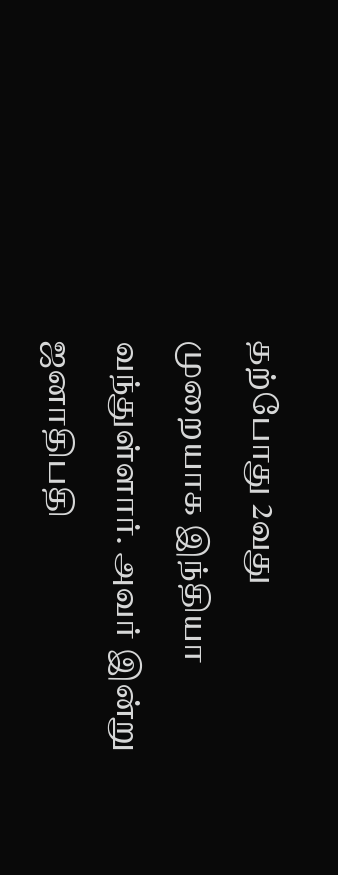தற்போது 2வது முறையாக இந்தியா வந்துள்ளார். அவர் இன்று ஜனாதிபதி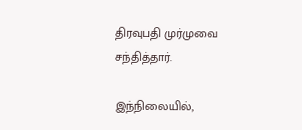திரவுபதி முர்முவை சந்தித்தார்.

இந்நிலையில்,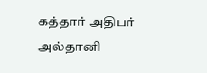கத்தார் அதிபர் அல்தானி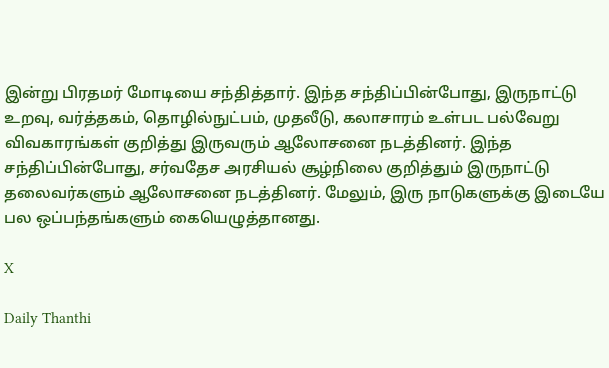இன்று பிரதமர் மோடியை சந்தித்தார். இந்த சந்திப்பின்போது, இருநாட்டு உறவு, வர்த்தகம், தொழில்நுட்பம், முதலீடு, கலாசாரம் உள்பட பல்வேறு விவகாரங்கள் குறித்து இருவரும் ஆலோசனை நடத்தினர். இந்த சந்திப்பின்போது, சர்வதேச அரசியல் சூழ்நிலை குறித்தும் இருநாட்டு தலைவர்களும் ஆலோசனை நடத்தினர். மேலும், இரு நாடுகளுக்கு இடையே பல ஒப்பந்தங்களும் கையெழுத்தானது.

X

Daily Thanthi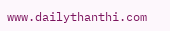www.dailythanthi.com